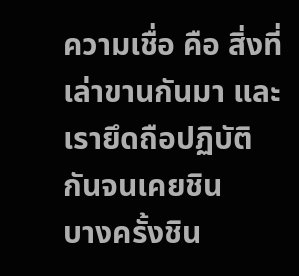ความเชื่อ คือ สิ่งที่เล่าขานกันมา และเรายึดถือปฏิบัติกันจนเคยชิน
บางครั้งชิน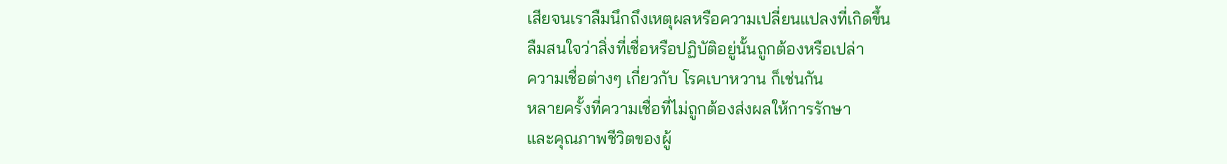เสียจนเราลืมนึกถึงเหตุผลหรือความเปลี่ยนแปลงที่เกิดขึ้น
ลืมสนใจว่าสิ่งที่เชื่อหรือปฏิบัติอยู่นั้นถูกต้องหรือเปล่า
ความเชื่อต่างๆ เกี่ยวกับ โรคเบาหวาน ก็เช่นกัน
หลายครั้งที่ความเชื่อที่ไม่ถูกต้องส่งผลให้การรักษา
และคุณภาพชีวิตของผู้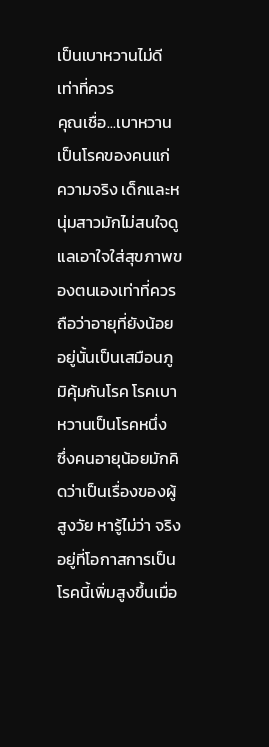เป็นเบาหวานไม่ดีเท่าที่ควร
คุณเชื่อ...เบาหวานเป็นโรคของคนแก่
ความจริง เด็กและหนุ่มสาวมักไม่สนใจดูแลเอาใจใส่สุขภาพของตนเองเท่าที่ควร
ถือว่าอายุที่ยังน้อยอยู่นั้นเป็นเสมือนภูมิคุ้มกันโรค โรคเบาหวานเป็นโรคหนึ่ง
ซึ่งคนอายุน้อยมักคิดว่าเป็นเรื่องของผู้สูงวัย หารู้ไม่ว่า จริงอยู่ที่โอกาสการเป็นโรคนี้เพิ่มสูงขึ้นเมื่อ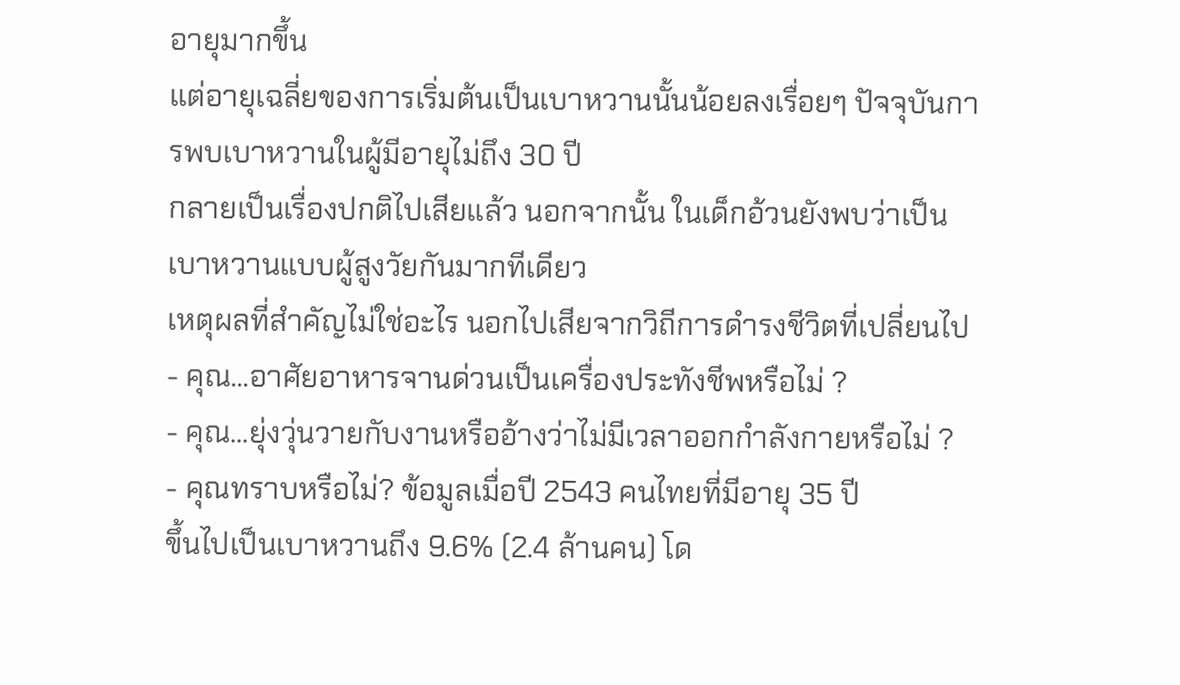อายุมากขึ้น
แต่อายุเฉลี่ยของการเริ่มต้นเป็นเบาหวานนั้นน้อยลงเรื่อยๆ ปัจจุบันการพบเบาหวานในผู้มีอายุไม่ถึง 30 ปี
กลายเป็นเรื่องปกติไปเสียแล้ว นอกจากนั้น ในเด็กอ้วนยังพบว่าเป็นเบาหวานแบบผู้สูงวัยกันมากทีเดียว
เหตุผลที่สำคัญไม่ใช่อะไร นอกไปเสียจากวิถีการดำรงชีวิตที่เปลี่ยนไป
- คุณ...อาศัยอาหารจานด่วนเป็นเครื่องประทังชีพหรือไม่ ?
- คุณ...ยุ่งวุ่นวายกับงานหรืออ้างว่าไม่มีเวลาออกกำลังกายหรือไม่ ?
- คุณทราบหรือไม่? ข้อมูลเมื่อปี 2543 คนไทยที่มีอายุ 35 ปี
ขึ้นไปเป็นเบาหวานถึง 9.6% (2.4 ล้านคน) โด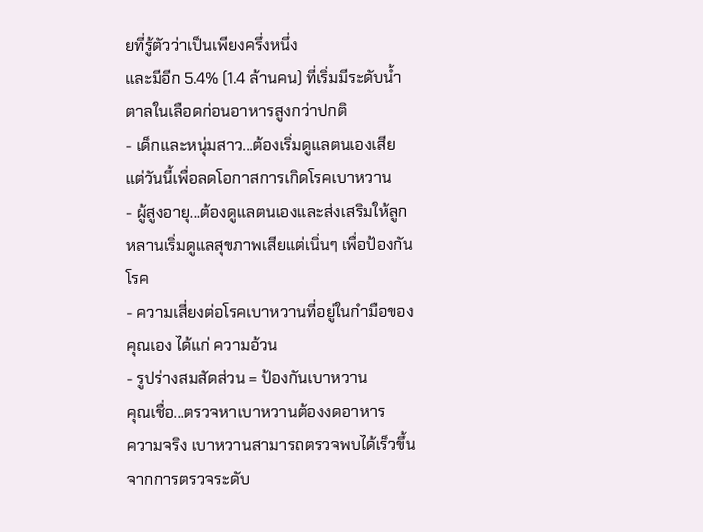ยที่รู้ตัวว่าเป็นเพียงครึ่งหนึ่ง
และมีอีก 5.4% (1.4 ล้านคน) ที่เริ่มมีระดับน้ำตาลในเลือดก่อนอาหารสูงกว่าปกติ
- เด็กและหนุ่มสาว...ต้องเริ่มดูแลตนเองเสียแต่วันนี้เพื่อลดโอกาสการเกิดโรคเบาหวาน
- ผู้สูงอายุ...ต้องดูแลตนเองและส่งเสริมให้ลูกหลานเริ่มดูแลสุขภาพเสียแต่เนิ่นๆ เพื่อป้องกันโรค
- ความเสี่ยงต่อโรคเบาหวานที่อยู่ในกำมือของคุณเอง ได้แก่ ความอ้วน
- รูปร่างสมสัดส่วน = ป้องกันเบาหวาน
คุณเชื่อ...ตรวจหาเบาหวานต้องงดอาหาร
ความจริง เบาหวานสามารถตรวจพบได้เร็วขึ้นจากการตรวจระดับ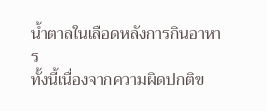น้ำตาลในเลือดหลังการกินอาหาร
ทั้งนี้เนื่องจากความผิดปกติข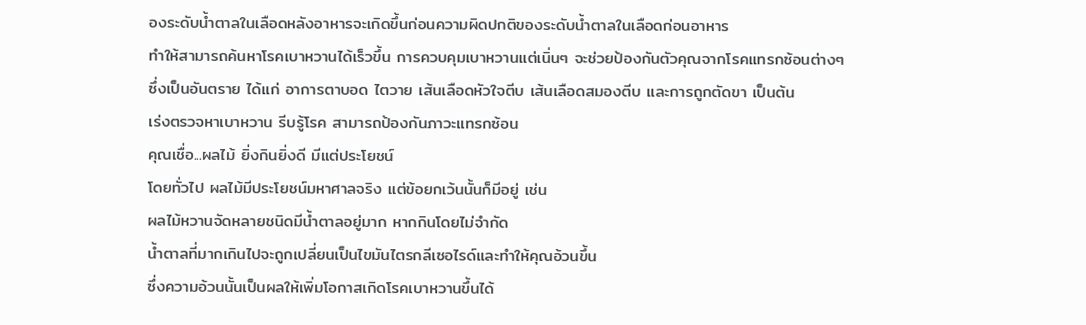องระดับน้ำตาลในเลือดหลังอาหารจะเกิดขึ้นก่อนความผิดปกติของระดับน้ำตาลในเลือดก่อนอาหาร
ทำให้สามารถค้นหาโรคเบาหวานได้เร็วขึ้น การควบคุมเบาหวานแต่เนิ่นๆ จะช่วยป้องกันตัวคุณจากโรคแทรกซ้อนต่างๆ
ซึ่งเป็นอันตราย ได้แก่ อาการตาบอด ไตวาย เส้นเลือดหัวใจตีบ เส้นเลือดสมองตีบ และการถูกตัดขา เป็นต้น
เร่งตรวจหาเบาหวาน รีบรู้โรค สามารถป้องกันภาวะแทรกซ้อน
คุณเชื่อ...ผลไม้ ยิ่งกินยิ่งดี มีแต่ประโยชน์
โดยทั่วไป ผลไม้มีประโยชน์มหาศาลจริง แต่ข้อยกเว้นนั้นก็มีอยู่ เช่น
ผลไม้หวานจัดหลายชนิดมีน้ำตาลอยู่มาก หากกินโดยไม่จำกัด
น้ำตาลที่มากเกินไปจะถูกเปลี่ยนเป็นไขมันไตรกลีเซอไรด์และทำให้คุณอ้วนขึ้น
ซึ่งความอ้วนนั้นเป็นผลให้เพิ่มโอกาสเกิดโรคเบาหวานขึ้นได้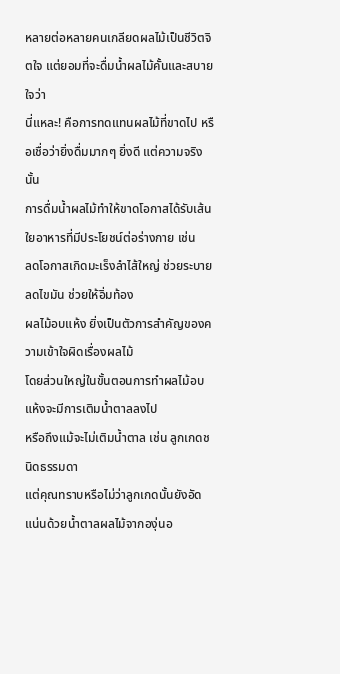หลายต่อหลายคนเกลียดผลไม้เป็นชีวิตจิตใจ แต่ยอมที่จะดื่มน้ำผลไม้คั้นและสบายใจว่า
นี่แหละ! คือการทดแทนผลไม้ที่ขาดไป หรือเชื่อว่ายิ่งดื่มมากๆ ยิ่งดี แต่ความจริงนั้น
การดื่มน้ำผลไม้ทำให้ขาดโอกาสได้รับเส้นใยอาหารที่มีประโยชน์ต่อร่างกาย เช่น
ลดโอกาสเกิดมะเร็งลำไส้ใหญ่ ช่วยระบาย ลดไขมัน ช่วยให้อิ่มท้อง
ผลไม้อบแห้ง ยิ่งเป็นตัวการสำคัญของความเข้าใจผิดเรื่องผลไม้
โดยส่วนใหญ่ในขั้นตอนการทำผลไม้อบแห้งจะมีการเติมน้ำตาลลงไป
หรือถึงแม้จะไม่เติมน้ำตาล เช่น ลูกเกดชนิดธรรมดา
แต่คุณทราบหรือไม่ว่าลูกเกดนั้นยังอัดแน่นด้วยน้ำตาลผลไม้จากองุ่นอ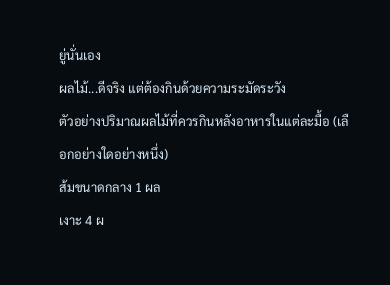ยู่นั่นเอง
ผลไม้...ดีจริง แต่ต้องกินด้วยความระมัดระวัง
ตัวอย่างปริมาณผลไม้ที่ควรกินหลังอาหารในแต่ละมื้อ (เลือกอย่างใดอย่างหนึ่ง)
ส้มขนาดกลาง 1 ผล
เงาะ 4 ผ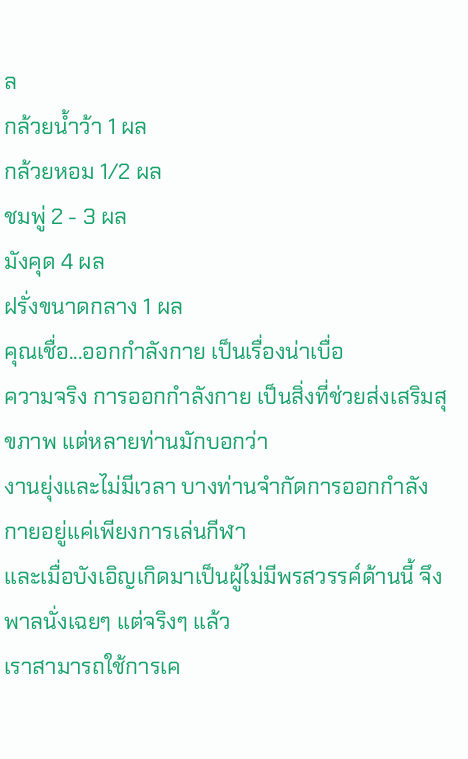ล
กล้วยน้ำว้า 1 ผล
กล้วยหอม 1/2 ผล
ชมพู่ 2 - 3 ผล
มังคุด 4 ผล
ฝรั่งขนาดกลาง 1 ผล
คุณเชื่อ...ออกกำลังกาย เป็นเรื่องน่าเบื่อ
ความจริง การออกกำลังกาย เป็นสิ่งที่ช่วยส่งเสริมสุขภาพ แต่หลายท่านมักบอกว่า
งานยุ่งและไม่มีเวลา บางท่านจำกัดการออกกำลังกายอยู่แค่เพียงการเล่นกีฬา
และเมื่อบังเอิญเกิดมาเป็นผู้ไม่มีพรสวรรค์ด้านนี้ จึงพาลนั่งเฉยๆ แต่จริงๆ แล้ว
เราสามารถใช้การเค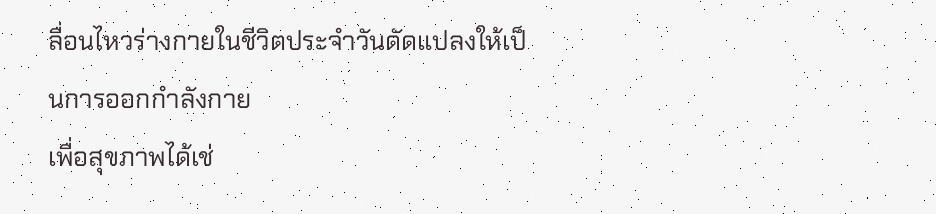ลื่อนไหวร่างกายในชีวิตประจำวันดัดแปลงให้เป็นการออกกำลังกาย
เพื่อสุขภาพได้เช่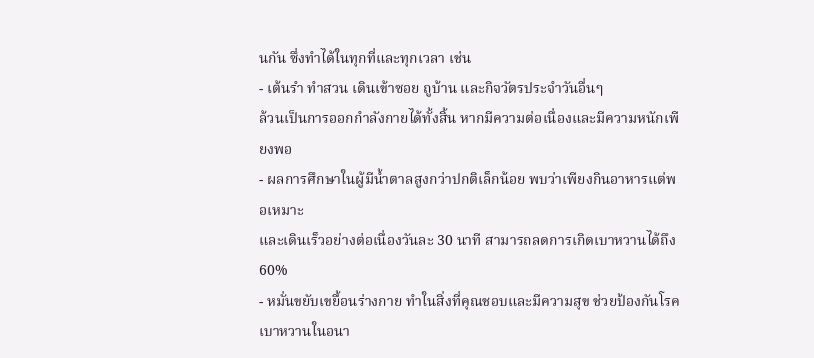นกัน ซึ่งทำได้ในทุกที่และทุกเวลา เช่น
- เต้นรำ ทำสวน เดินเข้าซอย ถูบ้าน และกิจวัตรประจำวันอื่นๆ
ล้วนเป็นการออกกำลังกายได้ทั้งสิ้น หากมีความต่อเนื่องและมีความหนักเพียงพอ
- ผลการศึกษาในผู้มีน้ำตาลสูงกว่าปกติเล็กน้อย พบว่าเพียงกินอาหารแต่พอเหมาะ
และเดินเร็วอย่างต่อเนื่องวันละ 30 นาที สามารถลดการเกิดเบาหวานได้ถึง 60%
- หมั่นขยับเขยื้อนร่างกาย ทำในสิ่งที่คุณชอบและมีความสุข ช่วยป้องกันโรคเบาหวานในอนา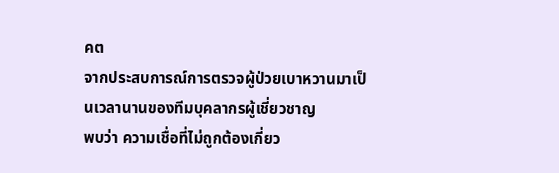คต
จากประสบการณ์การตรวจผู้ป่วยเบาหวานมาเป็นเวลานานของทีมบุคลากรผู้เชี่ยวชาญ
พบว่า ความเชื่อที่ไม่ถูกต้องเกี่ยว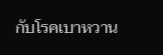กับโรคเบาหวาน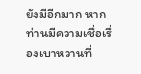ยังมีอีกมาก หากท่านมีความเชื่อเรื่องเบาหวานที่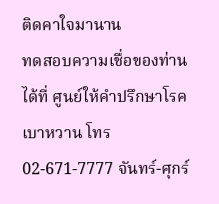ติดคาใจมานาน
ทดสอบความเชื่อของท่านได้ที่ ศูนย์ให้คำปรึกษาโรคเบาหวาน โทร 02-671-7777 จันทร์-ศุกร์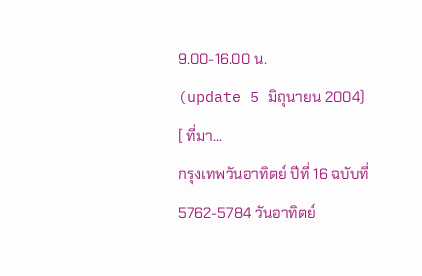9.00-16.00 น.
(update 5 มิถุนายน 2004)
[ ที่มา...
กรุงเทพวันอาทิตย์ ปีที่ 16 ฉบับที่ 5762-5784 วันอาทิตย์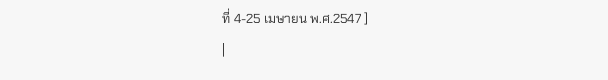ที่ 4-25 เมษายน พ.ศ.2547 ]
|